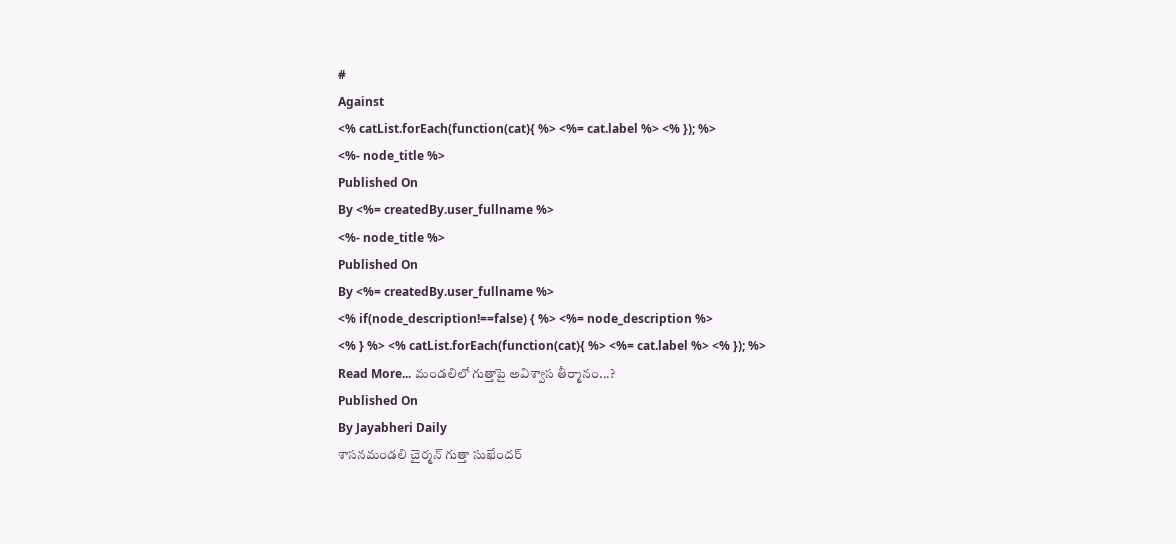#
Against
<% catList.forEach(function(cat){ %> <%= cat.label %> <% }); %>
<%- node_title %>
Published On
By <%= createdBy.user_fullname %>
<%- node_title %>
Published On
By <%= createdBy.user_fullname %>
<% if(node_description!==false) { %> <%= node_description %>
<% } %> <% catList.forEach(function(cat){ %> <%= cat.label %> <% }); %>
Read More... మండలిలో గుత్తాపై అవిశ్వాస తీర్మానం...?
Published On
By Jayabheri Daily
శాసనమండలి చైర్మన్ గుత్తా సుఖేందర్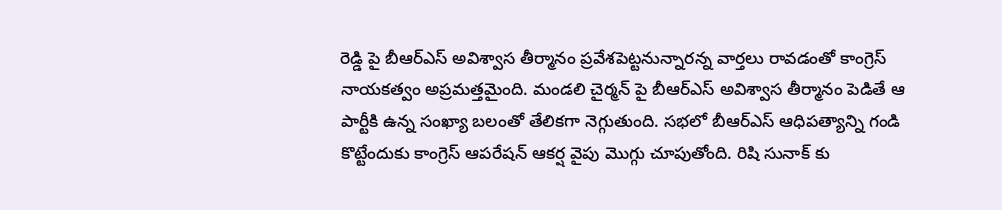రెడ్డి పై బీఆర్ఎస్ అవిశ్వాస తీర్మానం ప్రవేశపెట్టనున్నారన్న వార్తలు రావడంతో కాంగ్రెస్ నాయకత్వం అప్రమత్తమైంది. మండలి చైర్మన్ పై బీఆర్ఎస్ అవిశ్వాస తీర్మానం పెడితే ఆ పార్టీకి ఉన్న సంఖ్యా బలంతో తేలికగా నెగ్గుతుంది. సభలో బీఆర్ఎస్ ఆధిపత్యాన్ని గండి కొట్టేందుకు కాంగ్రెస్ ఆపరేషన్ ఆకర్ష వైపు మొగ్గు చూపుతోంది. రిషి సునాక్ కు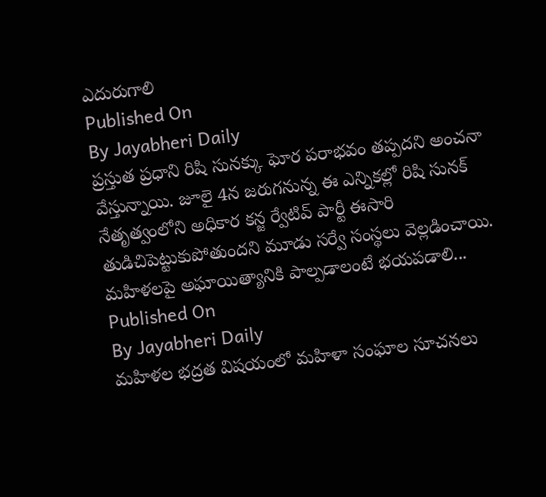ఎదురుగాలి
Published On
By Jayabheri Daily
ప్రస్తుత ప్రధాని రిషి సునక్కు ఘోర పరాభవం తప్పదని అంచనా వేస్తున్నాయి. జూలై 4న జరుగనున్న ఈ ఎన్నికల్లో రిషి సునక్ నేతృత్వంలోని అధికార కన్జ ర్వేటివ్ పార్టీ ఈసారి తుడిచిపెట్టుకుపోతుందని మూడు సర్వే సంస్థలు వెల్లడించాయి. మహిళలపై అఘాయిత్యానికి పాల్పడాలంటే భయపడాలి...
Published On
By Jayabheri Daily
మహిళల భద్రత విషయంలో మహిళా సంఘాల సూచనలు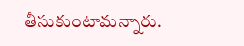తీసుకుంటామన్నారు.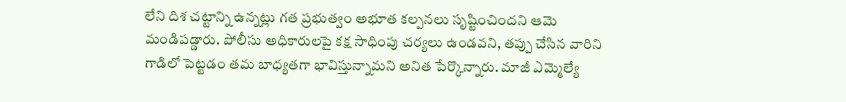లేని దిశ చట్టాన్ని ఉన్నట్లు గత ప్రభుత్వం అభూత కల్పనలు సృష్టించిందని ఆమె మండిపడ్డారు. పోలీసు అధికారులపై కక్ష సాధింపు చర్యలు ఉండవని, తప్పు చేసిన వారిని గాడిలో పెట్టడం తమ బాధ్యతగా భావిస్తున్నామని అనిత పేర్కొన్నారు. మాజీ ఎమ్మెల్యే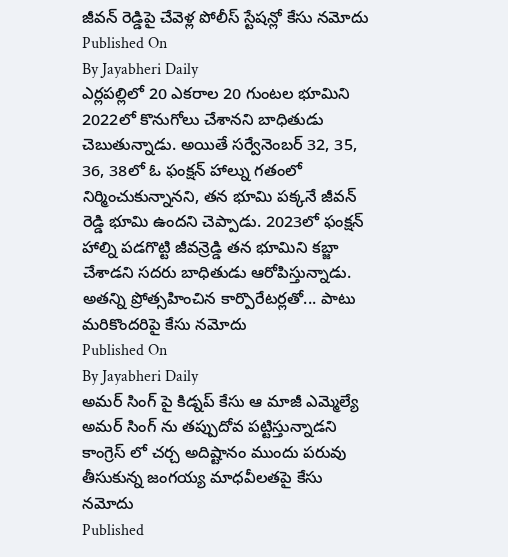జీవన్ రెడ్డిపై చేవెళ్ల పోలీస్ స్టేషన్లో కేసు నమోదు
Published On
By Jayabheri Daily
ఎర్లపల్లిలో 20 ఎకరాల 20 గుంటల భూమిని 2022లో కొనుగోలు చేశానని బాధితుడు చెబుతున్నాడు. అయితే సర్వేనెంబర్ 32, 35, 36, 38లో ఓ ఫంక్షన్ హాల్ను గతంలో నిర్మించుకున్నానని, తన భూమి పక్కనే జీవన్ రెడ్డి భూమి ఉందని చెప్పాడు. 2023లో ఫంక్షన్ హాల్ని పడగొట్టి జీవన్రెడ్డి తన భూమిని కబ్జా చేశాడని సదరు బాధితుడు ఆరోపిస్తున్నాడు. అతన్ని ప్రోత్సహించిన కార్పొరేటర్లతో... పాటు మరికొందరిపై కేసు నమోదు
Published On
By Jayabheri Daily
అమర్ సింగ్ పై కిడ్నప్ కేసు ఆ మాజీ ఎమ్మెల్యే అమర్ సింగ్ ను తప్పుదోవ పట్టిస్తున్నాడని కాంగ్రెస్ లో చర్చ అదిష్టానం ముందు పరువు తీసుకున్న జంగయ్య మాధవీలతపై కేసు నమోదు
Published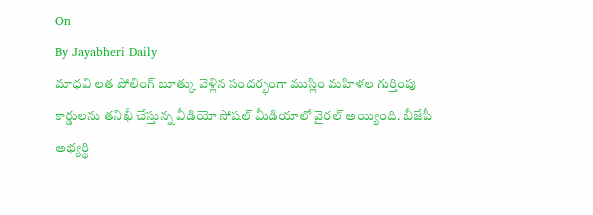On
By Jayabheri Daily
మాధవి లత పోలింగ్ బూత్కు వెళ్లిన సందర్భంగా ముస్లిం మహిళల గుర్తింపు కార్డులను తనిఖీ చేస్తున్న వీడియో సోషల్ మీడియాలో వైరల్ అయ్యింది. బీజేపీ అభ్యర్థి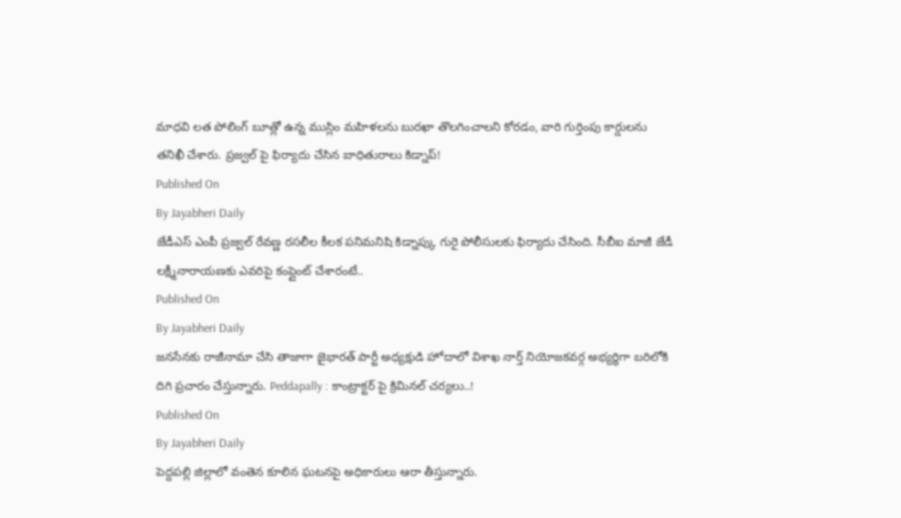మాధవి లత పోలింగ్ బూత్లో ఉన్న ముస్లిం మహిళలను బురఖా తొలగించాలని కోరడం, వారి గుర్తింపు కార్డులను తనిఖీ చేశారు. ప్రజ్వల్ పై ఫిర్యాదు చేసిన బాధితురాలు కిడ్నాప్!
Published On
By Jayabheri Daily
జేడీఎస్ ఎంపీ ప్రజ్వల్ రేవణ్ణ రసలీల కీలక పనిమనిషి కిడ్నాప్కు గురై పోలీసులకు ఫిర్యాదు చేసింది. సీబీఐ మాజీ జేడీ లక్ష్మీనారాయణకు ఎవరిపై కంప్లైంట్ చేశారంటే..
Published On
By Jayabheri Daily
జనసేనకు రాజీనామా చేసి తాజాగా జైభారత్ పార్టీ అధ్యక్షుడి హోదాలో విశాఖ నార్త్ నియోజకవర్గ అభ్యర్థిగా బరిలోకి దిగి ప్రచారం చేస్తున్నారు. Peddapally : కాంట్రాక్టర్ పై క్రిమినల్ చర్యలు..!
Published On
By Jayabheri Daily
పెద్దపల్లి జిల్లాలో వంతెన కూలిన ఘటనపై అధికారులు ఆరా తీస్తున్నారు.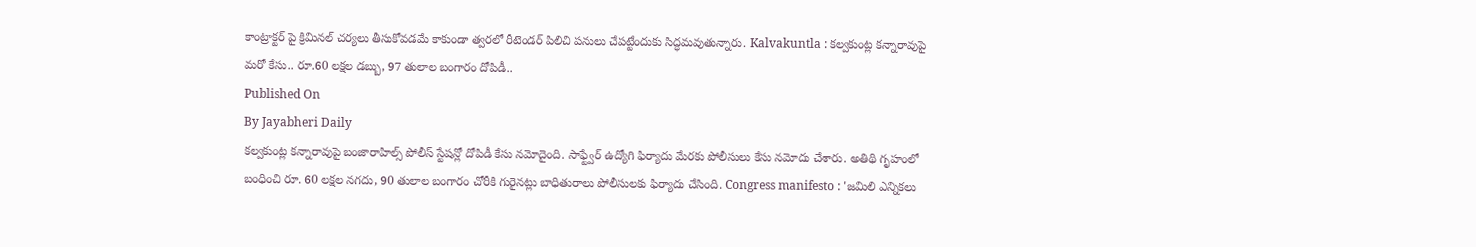కాంట్రాక్టర్ పై క్రిమినల్ చర్యలు తీసుకోవడమే కాకుండా త్వరలో రీటెండర్ పిలిచి పనులు చేపట్టేందుకు సిద్ధమవుతున్నారు. Kalvakuntla : కల్వకుంట్ల కన్నారావుపై మరో కేసు.. రూ.60 లక్షల డబ్బు, 97 తులాల బంగారం దోపిడీ..
Published On
By Jayabheri Daily
కల్వకుంట్ల కన్నారావుపై బంజారాహిల్స్ పోలీస్ స్టేషన్లో దోపిడీ కేసు నమోదైంది. సాఫ్ట్వేర్ ఉద్యోగి ఫిర్యాదు మేరకు పోలీసులు కేసు నమోదు చేశారు. అతిథి గృహంలో బంధించి రూ. 60 లక్షల నగదు, 90 తులాల బంగారం చోరీకి గురైనట్లు బాధితురాలు పోలీసులకు ఫిర్యాదు చేసింది. Congress manifesto : 'జమిలి ఎన్నికలు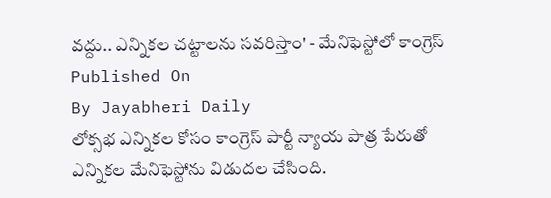వద్దు.. ఎన్నికల చట్టాలను సవరిస్తాం' - మేనిఫెస్టోలో కాంగ్రెస్
Published On
By Jayabheri Daily
లోక్సభ ఎన్నికల కోసం కాంగ్రెస్ పార్టీ న్యాయ పాత్ర పేరుతో ఎన్నికల మేనిఫెస్టోను విడుదల చేసింది.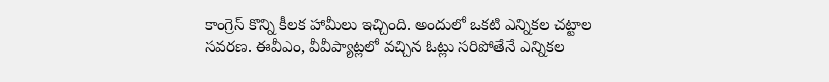కాంగ్రెస్ కొన్ని కీలక హామీలు ఇచ్చింది. అందులో ఒకటి ఎన్నికల చట్టాల సవరణ. ఈవీఎం, వీవీప్యాట్లలో వచ్చిన ఓట్లు సరిపోతేనే ఎన్నికల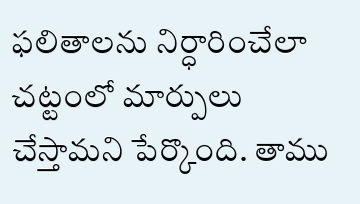ఫలితాలను నిర్ధారించేలా చట్టంలో మార్పులు చేస్తామని పేర్కొంది. తాము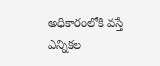అధికారంలోకి వస్తే ఎన్నికల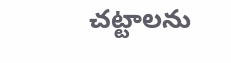చట్టాలను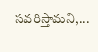సవరిస్తామని,...